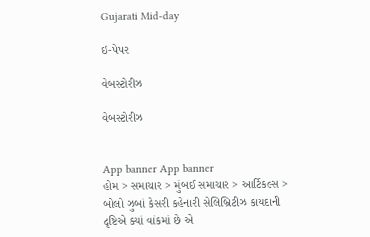Gujarati Mid-day

ઇ-પેપર

વેબસ્ટોરીઝ

વેબસ્ટોરીઝ


App banner App banner
હોમ > સમાચાર > મુંબઈ સમાચાર > આર્ટિકલ્સ > બોલો ઝુબાં કેસરી કહેનારી સેલિબ્રિટીઝ કાયદાની દૃષ્ટિએ ક્યાં વાંકમાં છે એ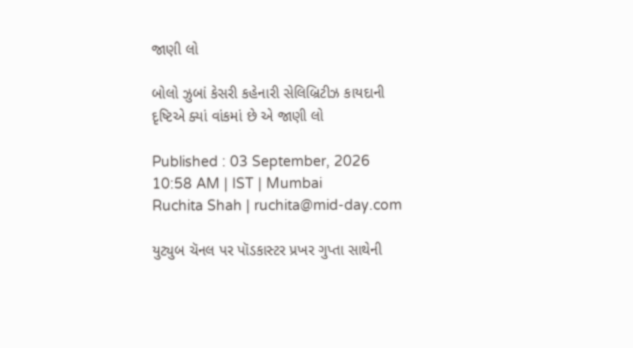જાણી લો

બોલો ઝુબાં કેસરી કહેનારી સેલિબ્રિટીઝ કાયદાની દૃષ્ટિએ ક્યાં વાંકમાં છે એ જાણી લો

Published : 03 September, 2026 10:58 AM | IST | Mumbai
Ruchita Shah | ruchita@mid-day.com

યુટ્યુબ ચૅનલ પર પૉડકાસ્ટર પ્રખર ગુપ્તા સાથેની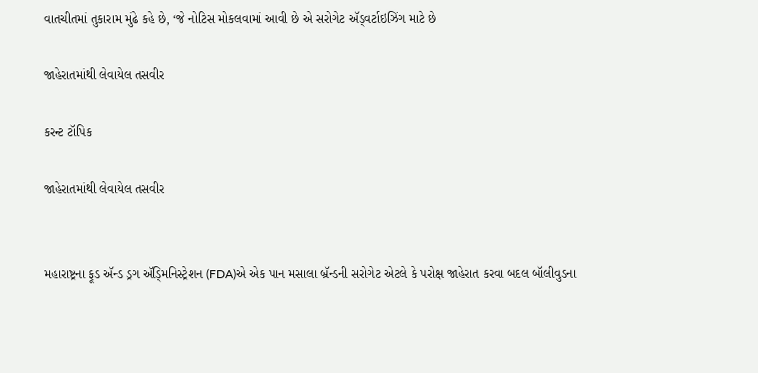વાતચીતમાં તુકારામ મુંઢે કહે છે, ‘જે નોટિસ મોકલવામાં આવી છે એ સરોગેટ ઍડ્વર્ટાઇઝિંગ માટે છે

જાહેરાતમાંથી લેવાયેલ તસવીર

કરન્ટ ટૉપિક

જાહેરાતમાંથી લેવાયેલ તસવીર


મહારાષ્ટ્રના ફૂડ ઍન્ડ ડ્રગ ઍડ્‍મિનિસ્ટ્રેશન (FDA)એ એક પાન મસાલા બ્રૅન્ડની સરોગેટ એટલે કે પરોક્ષ જાહેરાત કરવા બદલ બૉલીવુડના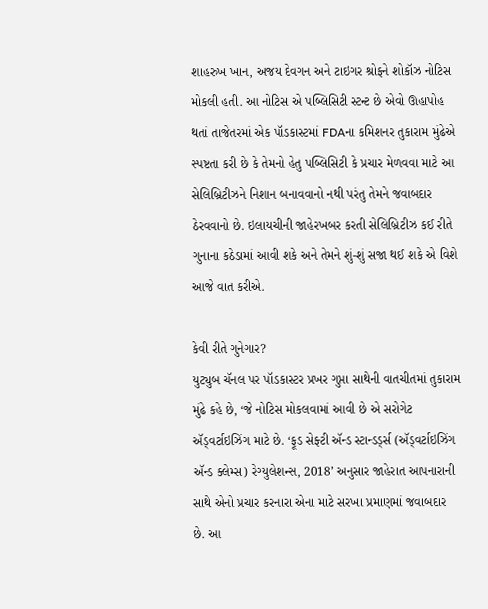શાહરુખ ખાન, અજય દેવગન અને ટાઇગર શ્રોફને શોકૉઝ નોટિસ મોકલી હતી. આ નોટિસ એ પબ્લિસિટી સ્ટન્ટ છે એવો ઊહાપોહ થતાં તાજેતરમાં એક પૉડકાસ્ટમાં FDAના કમિશનર તુકારામ મુંઢેએ સ્પષ્ટતા કરી છે કે તેમનો હેતુ પબ્લિસિટી કે પ્રચાર મેળવવા માટે આ સેલિબ્રિટીઝને નિશાન બનાવવાનો નથી પરંતુ તેમને જવાબદાર ઠેરવવાનો છે. ઇલાયચીની જાહેરખબર કરતી સેલિબ્રિટીઝ કઈ રીતે ગુનાના કઠેડામાં આવી શકે અને તેમને શું-શું સજા થઈ શકે એ વિશે આજે વાત કરીએ.

કેવી રીતે ગુનેગાર?
યુટ્યુબ ચૅનલ પર પૉડકાસ્ટર પ્રખર ગુપ્તા સાથેની વાતચીતમાં તુકારામ મુંઢે કહે છે, ‘જે નોટિસ મોકલવામાં આવી છે એ સરોગેટ ઍડ્વર્ટાઇઝિંગ માટે છે. ‘ફૂડ સેફ્ટી ઍન્ડ સ્ટાન્ડર્ડ્‍સ (ઍડ્વર્ટાઇઝિંગ ઍન્ડ ક્લેમ્સ) રેગ્યુલેશન્સ, 2018’ અનુસાર જાહેરાત આપનારાની સાથે એનો પ્રચાર કરનારા એના માટે સરખા પ્રમાણમાં જવાબદાર છે. આ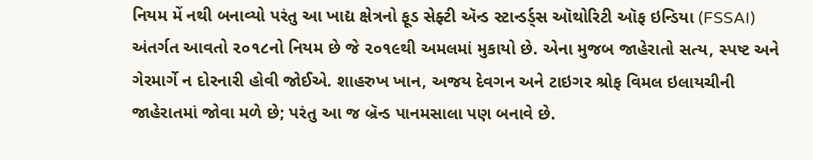નિયમ મેં નથી બનાવ્યો પરંતુ આ ખાદ્ય ક્ષેત્રનો ફૂડ સેફ્ટી ઍન્ડ સ્ટાન્ડર્ડ્‍સ ઑથોરિટી ઑફ ઇન્ડિયા (FSSAI) અંતર્ગત આવતો ૨૦૧૮નો નિયમ છે જે ૨૦૧૯થી અમલમાં મુકાયો છે. એના મુજબ જાહેરાતો સત્ય, સ્પષ્ટ અને ગેરમાર્ગે ન દોરનારી હોવી જોઈએ. શાહરુખ ખાન, અજય દેવગન અને ટાઇગર શ્રોફ વિમલ ઇલાયચીની જાહેરાતમાં જોવા મળે છે; પરંતુ આ જ બ્રૅન્ડ પાનમસાલા પણ બનાવે છે.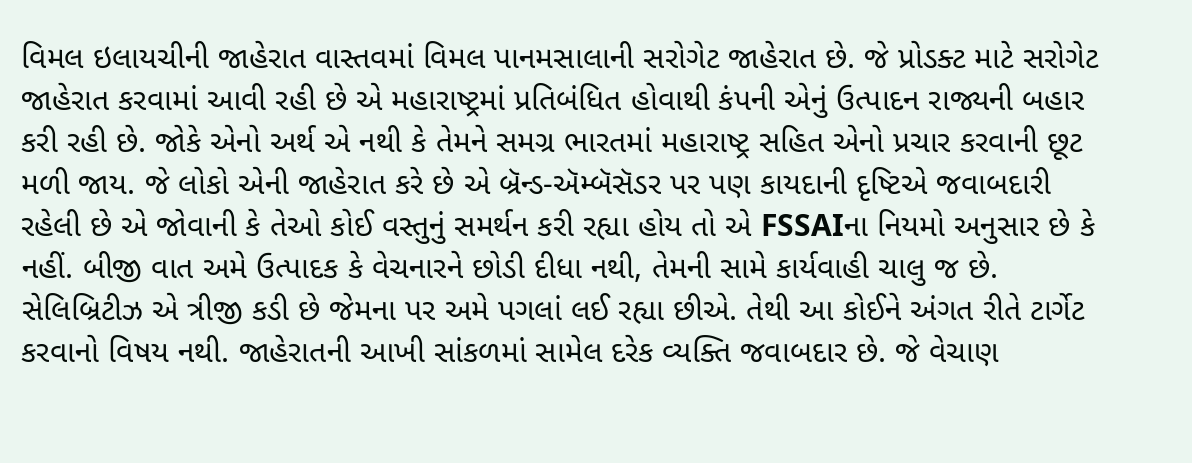વિમલ ઇલાયચીની જાહેરાત વાસ્તવમાં વિમલ પાનમસાલાની સરોગેટ જાહેરાત છે. જે પ્રોડક્ટ માટે સરોગેટ જાહેરાત કરવામાં આવી રહી છે એ મહારાષ્ટ્રમાં પ્રતિબંધિત હોવાથી કંપની એનું ઉત્પાદન રાજ્યની બહાર કરી રહી છે. જોકે એનો અર્થ એ નથી કે તેમને સમગ્ર ભારતમાં મહારાષ્ટ્ર સહિત એનો પ્રચાર કરવાની છૂટ મળી જાય. જે લોકો એની જાહેરાત કરે છે એ બ્રૅન્ડ-ઍમ્બૅસૅડર પર પણ કાયદાની દૃષ્ટિએ જવાબદારી રહેલી છે એ જોવાની કે તેઓ કોઈ વસ્તુનું સમર્થન કરી રહ્યા હોય તો એ FSSAIના નિયમો અનુસાર છે કે નહીં. બીજી વાત અમે ઉત્પાદક કે વેચનારને છોડી દીધા નથી, તેમની સામે કાર્યવાહી ચાલુ જ છે. સેલિબ્રિટીઝ એ ત્રીજી કડી છે જેમના પર અમે પગલાં લઈ રહ્યા છીએ. તેથી આ કોઈને અંગત રીતે ટાર્ગેટ કરવાનો વિષય નથી. જાહેરાતની આખી સાંકળમાં સામેલ દરેક વ્યક્તિ જવાબદાર છે. જે વેચાણ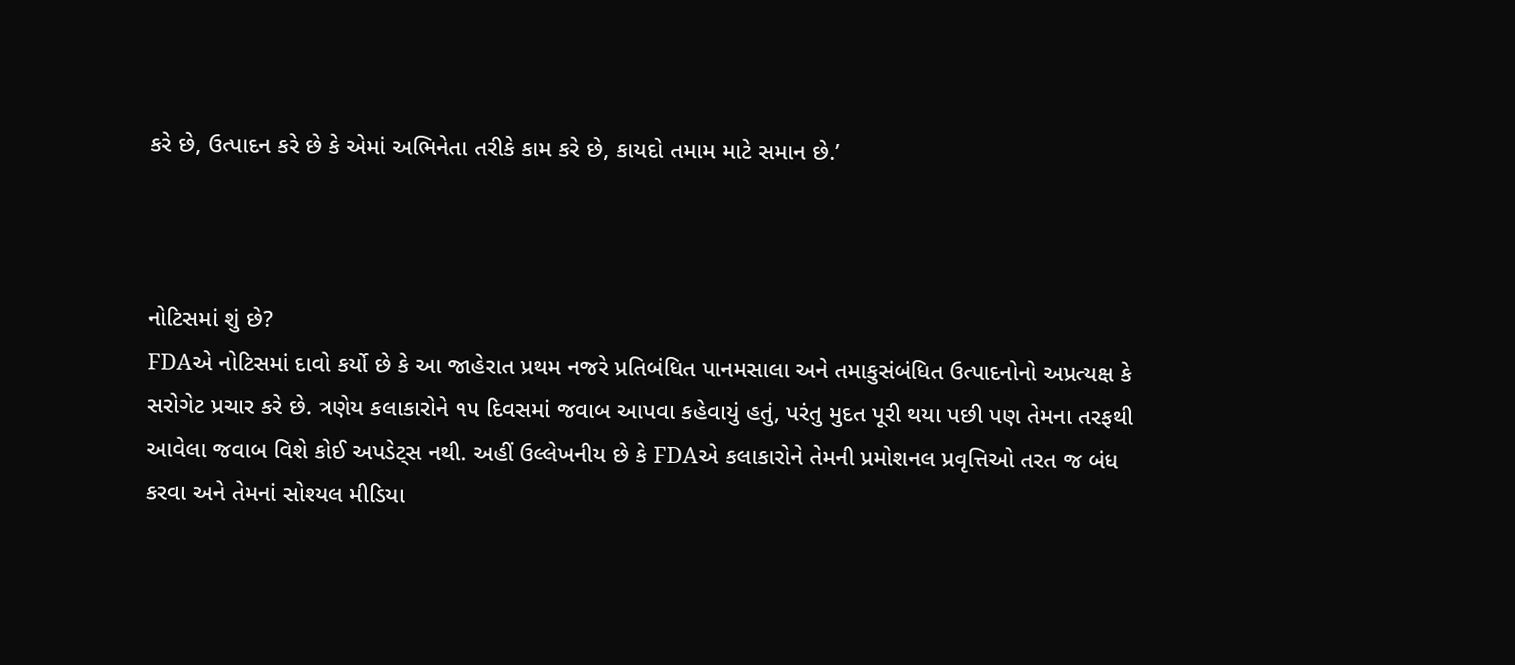કરે છે, ઉત્પાદન કરે છે કે એમાં અભિનેતા તરીકે કામ કરે છે, કાયદો તમામ માટે સમાન છે.’



નોટિસમાં શું છે?
FDAએ નોટિસમાં દાવો કર્યો છે કે આ જાહેરાત પ્રથમ નજરે પ્રતિબંધિત પાનમસાલા અને તમાકુસંબંધિત ઉત્પાદનોનો અપ્રત્યક્ષ કે સરોગેટ પ્રચાર કરે છે. ત્રણેય કલાકારોને ૧૫ દિવસમાં જવાબ આપવા કહેવાયું હતું, પરંતુ મુદત પૂરી થયા પછી પણ તેમના તરફથી આવેલા જવાબ વિશે કોઈ અપડેટ‍્સ નથી. અહીં ઉલ્લેખનીય છે કે FDAએ કલાકારોને તેમની પ્રમોશનલ પ્રવૃત્તિઓ તરત જ બંધ કરવા અને તેમનાં સોશ્યલ મીડિયા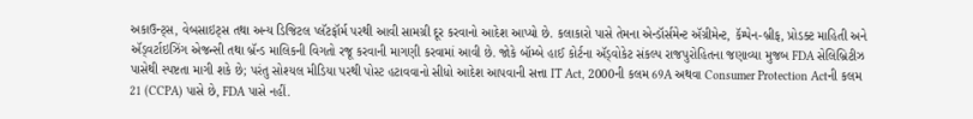અકાઉન્ટ્સ, વેબસાઇટ્સ તથા અન્ય ડિજિટલ પ્લૅટફૉર્મ પરથી આવી સામગ્રી દૂર કરવાનો આદેશ આપ્યો છે. કલાકારો પાસે તેમના એન્ડૉર્સમેન્ટ ઍગ્રીમેન્ટ, કૅમ્પેન-બ્રીફ, પ્રોડક્ટ માહિતી અને ઍડ્વર્ટાઇઝિંગ એજન્સી તથા બ્રૅન્ડ માલિકની વિગતો રજૂ કરવાની માગણી કરવામાં આવી છે. જોકે બૉમ્બે હાઈ કોર્ટના ઍડ્વોકેટ સંકલ્પ રાજપુરોહિતના જણાવ્યા મુજબ FDA સેલિબ્રિટીઝ પાસેથી સ્પષ્ટતા માગી શકે છે; પરંતુ સોશ્યલ મીડિયા પરથી પોસ્ટ હટાવવાનો સીધો આદેશ આપવાની સત્તા IT Act, 2000ની કલમ 69A અથવા Consumer Protection Actની કલમ 21 (CCPA) પાસે છે, FDA પાસે નહીં.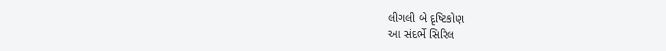લીગલી બે દૃષ્ટિકોણ
આ સંદર્ભે સિરિલ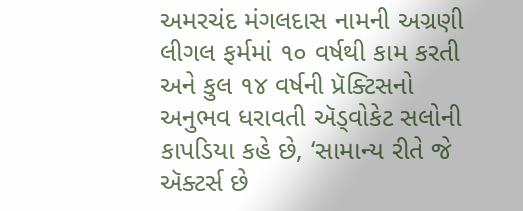અમરચંદ મંગલદાસ નામની અગ્રણી લીગલ ફર્મમાં ૧૦ વર્ષથી કામ કરતી અને કુલ ૧૪ વર્ષની પ્રૅક્ટિસનો અનુભવ ધરાવતી ઍડ્વોકેટ સલોની કાપડિયા કહે છે, ‘સામાન્ય રીતે જે ઍક્ટર્સ છે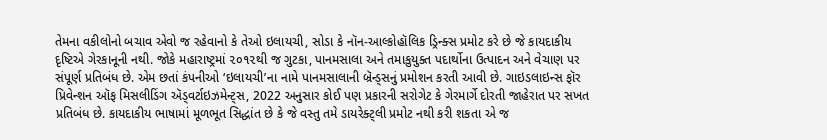તેમના વકીલોનો બચાવ એવો જ રહેવાનો કે તેઓ ઇલાયચી, સોડા કે નૉન-આલ્કોહૉલિક ડ્રિન્ક્સ પ્રમોટ કરે છે જે કાયદાકીય દૃષ્ટિએ ગેરકાનૂની નથી. જોકે મહારાષ્ટ્રમાં ૨૦૧૨થી જ ગુટકા, પાનમસાલા અને તમાકુયુક્ત પદાર્થોના ઉત્પાદન અને વેચાણ પર સંપૂર્ણ પ્રતિબંધ છે. એમ છતાં કંપનીઓ ‘ઇલાયચી’ના નામે પાનમસાલાની બ્રૅન્ડ્સનું પ્રમોશન કરતી આવી છે. ગાઇડલાઇન્સ ફૉર પ્રિવેન્શન ઑફ મિસલીડિંગ ઍડ્વર્ટાઇઝમેન્ટ્સ, 2022 અનુસાર કોઈ પણ પ્રકારની સરોગેટ કે ગેરમાર્ગે દોરતી જાહેરાત પર સખત પ્રતિબંધ છે. કાયદાકીય ભાષામાં મૂળભૂત સિદ્ધાંત છે કે જે વસ્તુ તમે ડાયરેક્ટ્લી પ્રમોટ નથી કરી શકતા એ જ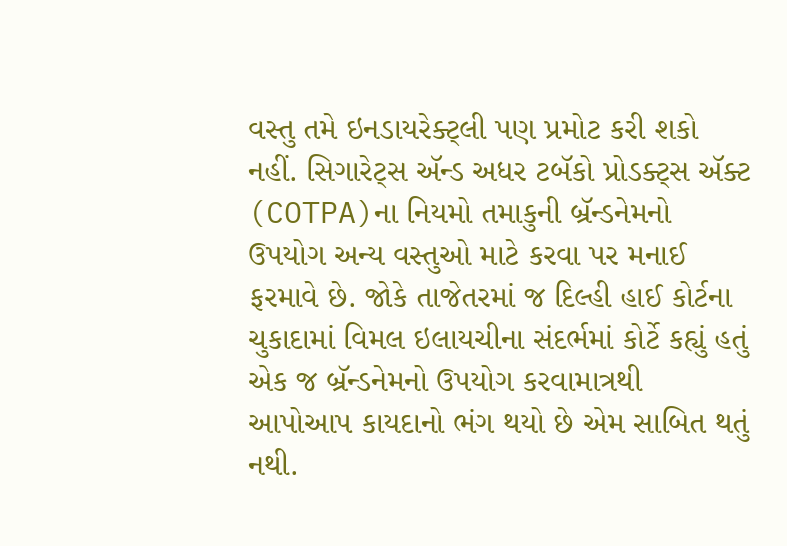વસ્તુ તમે ઇનડાયરેક્ટ્લી પણ પ્રમોટ કરી શકો નહીં. સિગારેટ્સ ઍન્ડ અધર ટબૅકો પ્રોડક્ટ્સ ઍક્ટ (COTPA)ના નિયમો તમાકુની બ્રૅન્ડનેમનો ઉપયોગ અન્ય વસ્તુઓ માટે કરવા પર મનાઈ ફરમાવે છે. જોકે તાજેતરમાં જ દિલ્હી હાઈ કોર્ટના ચુકાદામાં વિમલ ઇલાયચીના સંદર્ભમાં કોર્ટે કહ્યું હતું એક જ બ્રૅન્ડનેમનો ઉપયોગ કરવામાત્રથી આપોઆપ કાયદાનો ભંગ થયો છે એમ સાબિત થતું નથી.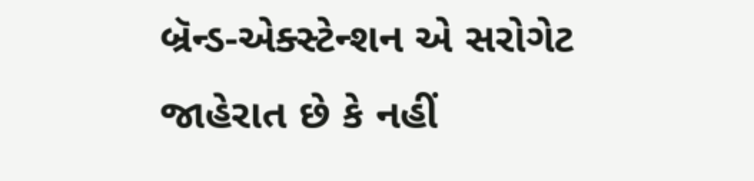બ્રૅન્ડ-એક્સ્ટેન્શન એ સરોગેટ જાહેરાત છે કે નહીં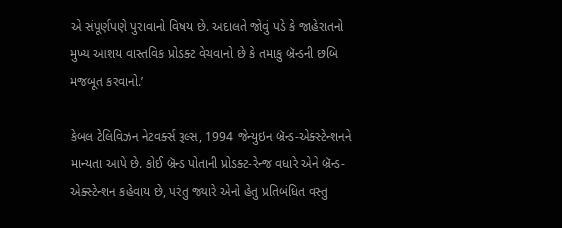એ સંપૂર્ણપણે પુરાવાનો વિષય છે. અદાલતે જોવું પડે કે જાહેરાતનો મુખ્ય આશય વાસ્તવિક પ્રોડક્ટ વેચવાનો છે કે તમાકુ બ્રૅન્ડની છબિ મજબૂત કરવાનો.’

કેબલ ટેલિવિઝન નેટવર્ક્સ રૂલ્સ, 1994 જેન્યુઇન બ્રૅન્ડ-એક્સ્ટેન્શનને માન્યતા આપે છે. કોઈ બ્રૅન્ડ પોતાની પ્રોડક્ટ-રેન્જ વધારે એને બ્રૅન્ડ-એક્સ્ટેન્શન કહેવાય છે, પરંતુ જ્યારે એનો હેતુ પ્રતિબંધિત વસ્તુ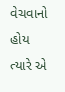વેચવાનો હોય ત્યારે એ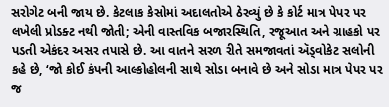સરોગેટ બની જાય છે. કેટલાક કેસોમાં અદાલતોએ ઠેરવ્યું છે કે કોર્ટ માત્ર પેપર પર લખેલી પ્રોડક્ટ નથી જોતી; એની વાસ્તવિક બજારસ્થિતિ, રજૂઆત અને ગ્રાહકો પર પડતી એકંદર અસર તપાસે છે. આ વાતને સરળ રીતે સમજાવતાં ઍડ્વોકેટ સલોની કહે છે, ‘જો કોઈ કંપની આલ્કોહોલની સાથે સોડા બનાવે છે અને સોડા માત્ર પેપર પર જ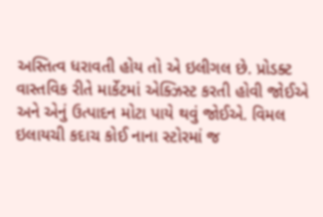અસ્તિત્વ ધરાવતી હોય તો એ ઇલીગલ છે. પ્રોડક્ટ વાસ્તવિક રીતે માર્કેટમાં એક્ઝિસ્ટ કરતી હોવી જોઈએ અને એનું ઉત્પાદન મોટા પાયે થવું જોઈએ. વિમલ ઇલાયચી કદાચ કોઈ નાના સ્ટોરમાં જ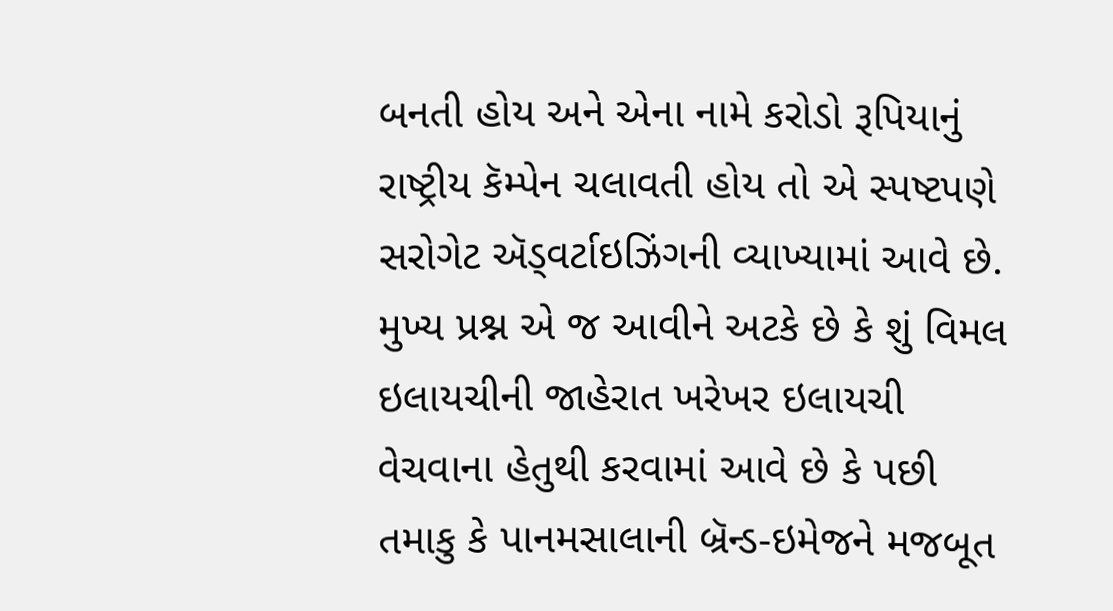બનતી હોય અને એના નામે કરોડો રૂપિયાનું રાષ્ટ્રીય કૅમ્પેન ચલાવતી હોય તો એ સ્પષ્ટપણે સરોગેટ ઍડ્વર્ટાઇઝિંગની વ્યાખ્યામાં આવે છે. મુખ્ય પ્રશ્ન એ જ આવીને અટકે છે કે શું વિમલ ઇલાયચીની જાહેરાત ખરેખર ઇલાયચી વેચવાના હેતુથી કરવામાં આવે છે કે પછી તમાકુ કે પાનમસાલાની બ્રૅન્ડ-ઇમેજને મજબૂત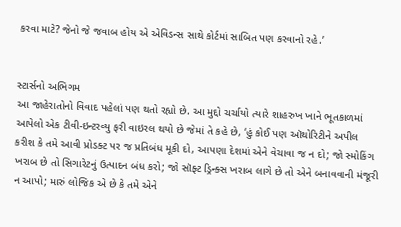કરવા માટે? જેનો જે જવાબ હોય એ એવિડન્સ સાથે કોર્ટમાં સાબિત પણ કરવાનો રહે.’


સ્ટાર્સનો અભિગમ
આ જાહેરાતોનો વિવાદ પહેલાં પણ થતો રહ્યો છે. આ મુદ્દો ચર્ચાયો ત્યારે શાહરુખ ખાને ભૂતકાળમાં આપેલો એક ટીવી-ઇન્ટરવ્યુ ફરી વાઇરલ થયો છે જેમાં તે કહે છે, ‘હું કોઈ પણ ઑથોરિટીને અપીલ કરીશ કે તમે આવી પ્રોડક્ટ પર જ પ્રતિબંધ મૂકી દો, આપણા દેશમાં એને વેચાવા જ ન દો; જો સ્મોકિંગ ખરાબ છે તો સિગારેટનું ઉત્પાદન બંધ કરો; જો સૉફ્ટ ડ્રિન્ક્સ ખરાબ લાગે છે તો એને બનાવવાની મંજૂરી ન આપો; મારું લોજિક એ છે કે તમે એને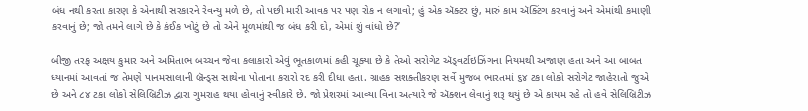બંધ નથી કરતા કારણ કે એનાથી સરકારને રેવન્યુ મળે છે, તો પછી મારી આવક પર પણ રોક ન લગાવો; હું એક ઍક્ટર છું, મારું કામ ઍક્ટિંગ કરવાનું અને એમાંથી કમાણી કરવાનું છે; જો તમને લાગે છે કે કંઈક ખોટું છે તો એને મૂળમાંથી જ બંધ કરી દો, એમાં શું વાંધો છે?’

બીજી તરફ અક્ષય કુમાર અને અમિતાભ બચ્ચન જેવા કલાકારો એવું ભૂતકાળમાં કહી ચૂક્યા છે કે તેઓ સરોગેટ ઍડ્વર્ટાઇઝિંગના નિયમથી અજાણ હતા અને આ બાબત ધ્યાનમાં આવતાં જ તેમણે પાનમસાલાની બ્રૅન્ડ્સ સાથેના પોતાના કરારો રદ કરી દીધા હતા. ગ્રાહક સશક્તીકરણ સર્વે મુજબ ભારતમાં ૬૪ ટકા લોકો સરોગેટ જાહેરાતો જુએ છે અને ૮૪ ટકા લોકો સેલિબ્રિટીઝ દ્વારા ગુમરાહ થયા હોવાનું સ્વીકારે છે. જો પ્રેશરમાં આવ્યા વિના અત્યારે જે ઍક્શન લેવાનું શરૂ થયું છે એ કાયમ રહે તો હવે સેલિબ્રિટીઝ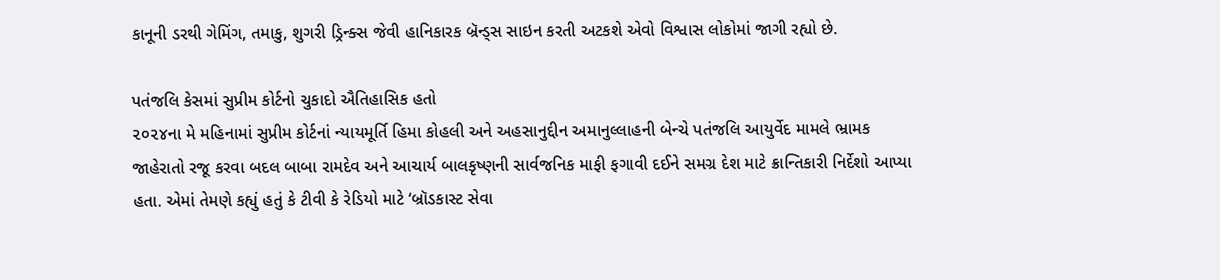કાનૂની ડરથી ગેમિંગ, તમાકુ, શુગરી ડ્રિન્ક્સ જેવી હાનિકારક બ્રૅન્ડ્સ સાઇન કરતી અટકશે એવો વિશ્વાસ લોકોમાં જાગી રહ્યો છે.

પતંજલિ કેસમાં સુપ્રીમ કોર્ટનો ચુકાદો ઐતિહાસિક હતો
૨૦૨૪ના મે મહિનામાં સુપ્રીમ કોર્ટનાં ન્યાયમૂર્તિ હિમા કોહલી અને અહસાનુદ્દીન અમાનુલ્લાહની બેન્ચે પતંજલિ આયુર્વેદ મામલે ભ્રામક જાહેરાતો રજૂ કરવા બદલ બાબા રામદેવ અને આચાર્ય બાલકૃષ્ણની સાર્વજનિક માફી ફગાવી દઈને સમગ્ર દેશ માટે ક્રાન્તિકારી નિર્દેશો આપ્યા હતા. એમાં તેમણે કહ્યું હતું કે ટીવી કે રેડિયો માટે ‘બ્રૉડકાસ્ટ સેવા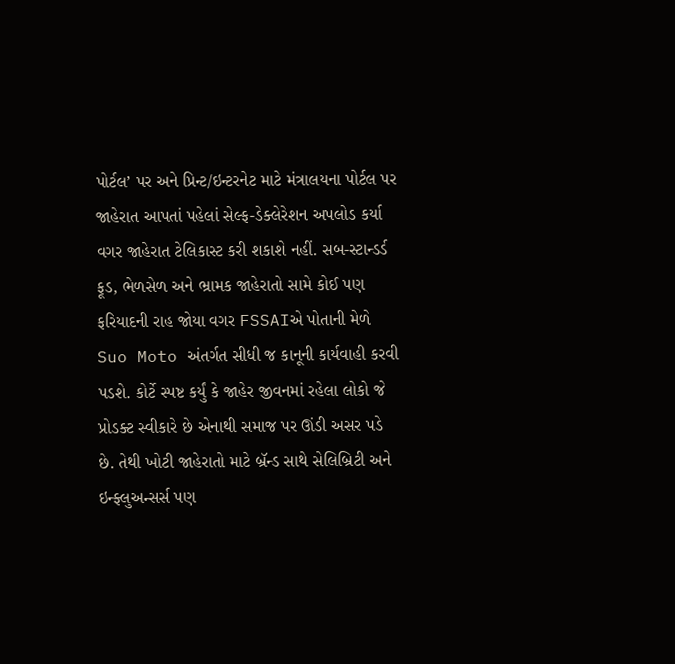પોર્ટલ’ પર અને પ્રિન્ટ/ઇન્ટરનેટ માટે મંત્રાલયના પોર્ટલ પર જાહેરાત આપતાં પહેલાં સેલ્ફ-ડેક્લેરેશન અપલોડ કર્યા વગર જાહેરાત ટેલિકાસ્ટ કરી શકાશે નહીં. સબ-સ્ટાન્ડર્ડ ફૂડ, ભેળસેળ અને ભ્રામક જાહેરાતો સામે કોઈ પણ ફરિયાદની રાહ જોયા વગર FSSAIએ પોતાની મેળે Suo Moto અંતર્ગત સીધી જ કાનૂની કાર્યવાહી કરવી પડશે. કોર્ટે સ્પષ્ટ કર્યું કે જાહેર જીવનમાં રહેલા લોકો જે પ્રોડક્ટ સ્વીકારે છે એનાથી સમાજ પર ઊંડી અસર પડે છે. તેથી ખોટી જાહેરાતો માટે બ્રૅન્ડ સાથે સેલિબ્રિટી અને ઇન્ફ્લુઅન્સર્સ પણ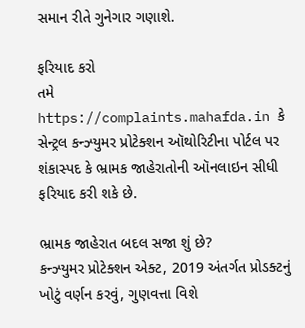સમાન રીતે ગુનેગાર ગણાશે.

ફરિયાદ કરો
તમે  https://complaints.mahafda.in કે સેન્ટ્રલ કન્ઝ્યુમર પ્રોટેક્શન ઑથોરિટીના પોર્ટલ પર શંકાસ્પદ કે ભ્રામક જાહેરાતોની ઑનલાઇન સીધી ફરિયાદ કરી શકે છે.

ભ્રામક જાહેરાત બદલ સજા શું છે?
કન્ઝ્યુમર પ્રોટેક્શન એક્ટ, 2019 અંતર્ગત પ્રોડક્ટનું ખોટું વર્ણન કરવું, ગુણવત્તા વિશે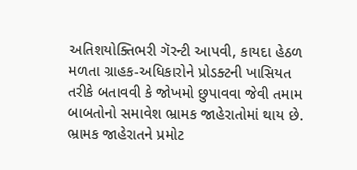અતિશયોક્તિભરી ગૅરન્ટી આપવી, કાયદા હેઠળ મળતા ગ્રાહક-અધિકારોને પ્રોડક્ટની ખાસિયત તરીકે બતાવવી કે જોખમો છુપાવવા જેવી તમામ બાબતોનો સમાવેશ ભ્રામક જાહેરાતોમાં થાય છે. ભ્રામક જાહેરાતને પ્રમોટ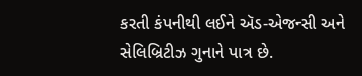કરતી કંપનીથી લઈને ઍડ-એજન્સી અને સેલિબ્રિટીઝ ગુનાને પાત્ર છે.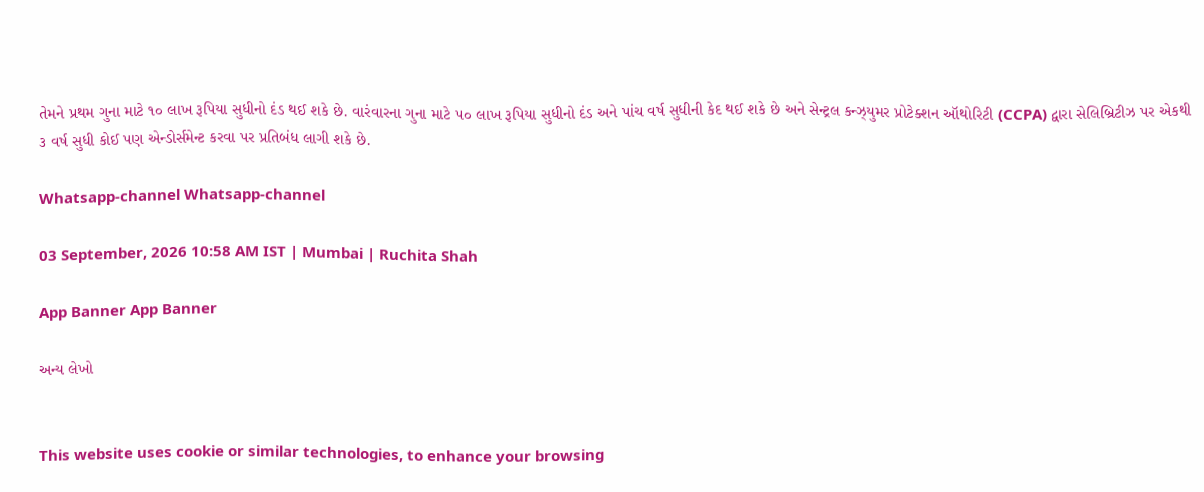તેમને પ્રથમ ગુના માટે ૧૦ લાખ રૂપિયા સુધીનો દંડ થઈ શકે છે. વારંવારના ગુના માટે ૫૦ લાખ રૂપિયા સુધીનો દંડ અને પાંચ વર્ષ સુધીની કેદ થઈ શકે છે અને સેન્ટ્રલ કન્ઝ્યુમર પ્રોટેક્શન ઑથોરિટી (CCPA) દ્વારા સેલિબ્રિટીઝ પર એકથી ૩ વર્ષ સુધી કોઈ પણ એન્ડોર્સમેન્ટ કરવા પર પ્રતિબંધ લાગી શકે છે.

Whatsapp-channel Whatsapp-channel

03 September, 2026 10:58 AM IST | Mumbai | Ruchita Shah

App Banner App Banner

અન્ય લેખો


This website uses cookie or similar technologies, to enhance your browsing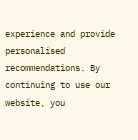experience and provide personalised recommendations. By continuing to use our website, you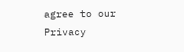agree to our Privacy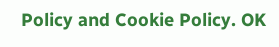Policy and Cookie Policy. OK